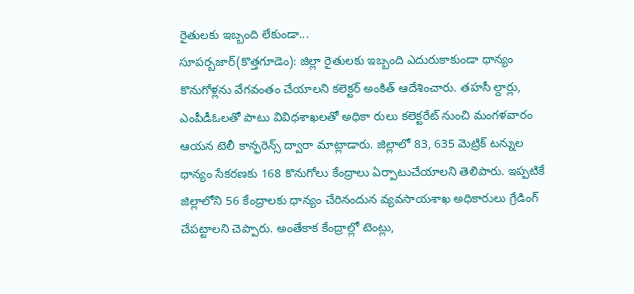రైతులకు ఇబ్బంది లేకుండా...
సూపర్బజార్(కొత్తగూడెం): జిల్లా రైతులకు ఇబ్బంది ఎదురుకాకుండా ధాన్యం కొనుగోళ్లను వేగవంతం చేయాలని కలెక్టర్ అంకిత్ ఆదేశించారు. తహసీ ల్దార్లు, ఎంపీడీఓలతో పాటు వివిధశాఖలతో అధికా రులు కలెక్టరేట్ నుంచి మంగళవారం ఆయన టెలీ కాన్ఫరెన్స్ ద్వారా మాట్లాడారు. జిల్లాలో 83, 635 మెట్రిక్ టన్నుల ధాన్యం సేకరణకు 168 కొనుగోలు కేంద్రాలు ఏర్పాటుచేయాలని తెలిపారు. ఇప్పటికే జిల్లాలోని 56 కేంద్రాలకు ధాన్యం చేరినందున వ్యవసాయశాఖ అధికారులు గ్రేడింగ్ చేపట్టాలని చెప్పారు. అంతేకాక కేంద్రాల్లో టెంట్లు,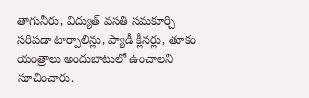తాగునీరు, విద్యుత్ వసతి సమకూర్చి సరిపడా టార్పాలిన్లు, ప్యాడీ క్లీనర్లు, తూకం యంత్రాలు అందుబాటులో ఉంచాలని సూచించారు.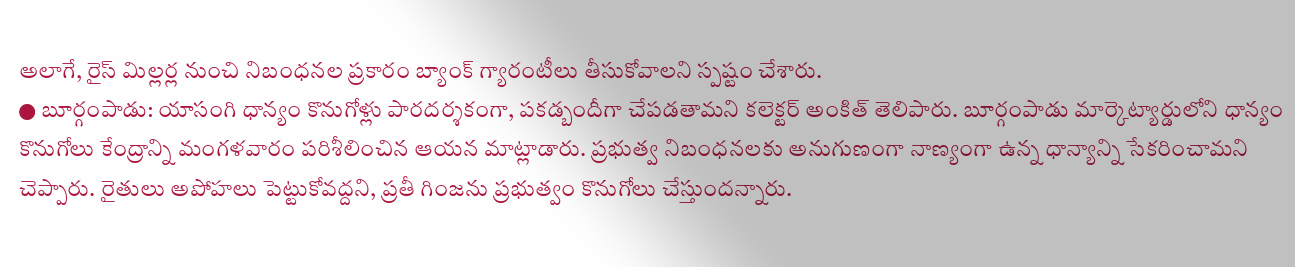అలాగే, రైస్ మిల్లర్ల నుంచి నిబంధనల ప్రకారం బ్యాంక్ గ్యారంటీలు తీసుకోవాలని స్పష్టం చేశారు.
● బూర్గంపాడు: యాసంగి ధాన్యం కొనుగోళ్లు పారదర్శకంగా, పకడ్బందీగా చేపడతామని కలెక్టర్ అంకిత్ తెలిపారు. బూర్గంపాడు మార్కెట్యార్డులోని ధాన్యం కొనుగోలు కేంద్రాన్ని మంగళవారం పరిశీలించిన ఆయన మాట్లాడారు. ప్రభుత్వ నిబంధనలకు అనుగుణంగా నాణ్యంగా ఉన్న ధాన్యాన్ని సేకరించామని చెప్పారు. రైతులు అపోహలు పెట్టుకోవద్దని, ప్రతీ గింజను ప్రభుత్వం కొనుగోలు చేస్తుందన్నారు.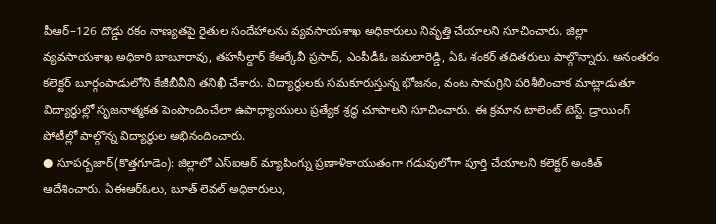పీఆర్–126 దొడ్డు రకం నాణ్యతపై రైతుల సందేహాలను వ్యవసాయశాఖ అధికారులు నివృత్తి చేయాలని సూచించారు. జిల్లా వ్యవసాయశాఖ అధికారి బాబూరావు, తహసీల్దార్ కేఆర్కేవీ ప్రసాద్, ఎంపీడీఓ జమలారెడ్డి, ఏఓ శంకర్ తదితరులు పాల్గొన్నారు. అనంతరం కలెక్టర్ బూర్గంపాడులోని కేజీబీవీని తనిఖీ చేశారు. విద్యార్థులకు సమకూరుస్తున్న భోజనం, వంట సామగ్రిని పరిశీలించాక మాట్లాడుతూ విద్యార్థుల్లో సృజనాత్మకత పెంపొందించేలా ఉపాధ్యాయులు ప్రత్యేక శ్రద్ధ చూపాలని సూచించారు. ఈ క్రమాన టాలెంట్ టెస్ట్. డ్రాయింగ్ పోటీల్లో పాల్గొన్న విద్యార్థుల అభినందించారు.
● సూపర్బజార్(కొత్తగూడెం): జిల్లాలో ఎస్ఐఆర్ మ్యాపింగ్ను ప్రణాళికాయుతంగా గడువులోగా పూర్తి చేయాలని కలెక్టర్ అంకిత్ ఆదేశించారు. ఏఈఆర్ఓలు, బూత్ లెవల్ అధికారులు,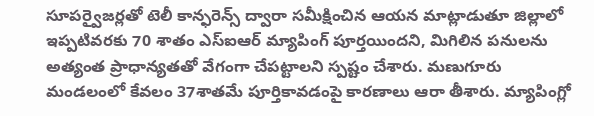సూపర్వైజర్లతో టెలీ కాన్ఫరెన్స్ ద్వారా సమీక్షించిన ఆయన మాట్లాడుతూ జిల్లాలో ఇప్పటివరకు 70 శాతం ఎస్ఐఆర్ మ్యాపింగ్ పూర్తయిందని, మిగిలిన పనులను అత్యంత ప్రాధాన్యతతో వేగంగా చేపట్టాలని స్పష్టం చేశారు. మణుగూరు మండలంలో కేవలం 37శాతమే పూర్తికావడంపై కారణాలు ఆరా తీశారు. మ్యాపింగ్లో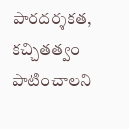పారదర్శకత, కచ్చితత్వం పాటించాలని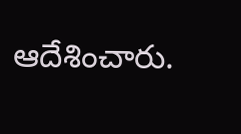ఆదేశించారు.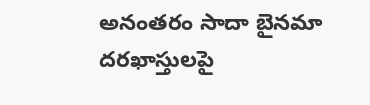అనంతరం సాదా బైనమా దరఖాస్తులపై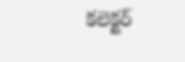కలెక్టర్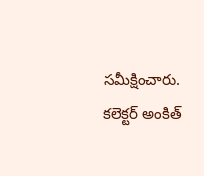సమీక్షించారు.
కలెక్టర్ అంకిత్